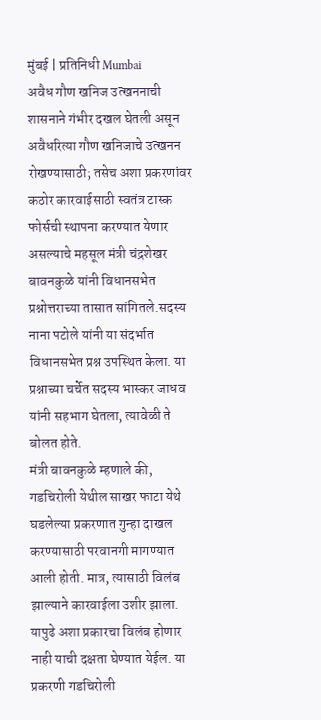मुंबई | प्रतिनिधी Mumbai
अवैध गौण खनिज उत्खननाची शासनाने गंभीर दखल घेतली असून अवैधरित्या गौण खनिजाचे उत्खनन रोखण्यासाठी; तसेच अशा प्रकरणांवर कठोर कारवाईसाठी स्वतंत्र टास्क फोर्सची स्थापना करण्यात येणार असल्याचे महसूल मंत्री चंद्रशेखर बावनकुळे यांनी विधानसभेत प्रश्नोत्तराच्या तासात सांगितले.सदस्य नाना पटोले यांनी या संदर्भात विधानसभेत प्रश्न उपस्थित केला. या प्रश्नाच्या चर्चेत सदस्य भास्कर जाधव यांनी सहभाग घेतला, त्यावेळी ते बोलत होते.
मंत्री बावनकुळे म्हणाले की, गडचिरोली येथील साखर फाटा येथे घडलेल्या प्रकरणात गुन्हा दाखल करण्यासाठी परवानगी मागण्यात आली होती. मात्र, त्यासाठी विलंब झाल्याने कारवाईला उशीर झाला. यापुढे अशा प्रकारचा विलंब होणार नाही याची दक्षता घेण्यात येईल. या प्रकरणी गडचिरोली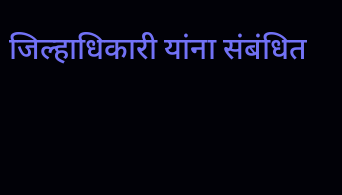जिल्हाधिकारी यांना संबंधित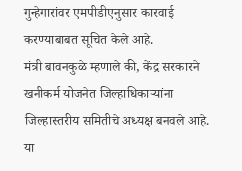गुन्हेगारांवर एमपीडीएनुसार कारवाई करण्याबाबत सूचित केले आहे.
मंत्री बावनकुळे म्हणाले की, केंद्र सरकारने खनीकर्म योजनेत जिल्हाधिकाऱ्यांना जिल्हास्तरीय समितीचे अध्यक्ष बनवले आहे. या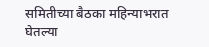समितीच्या बैठका महिन्याभरात घेतल्या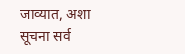जाव्यात, अशा सूचना सर्व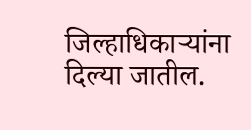जिल्हाधिकाऱ्यांना दिल्या जातील.